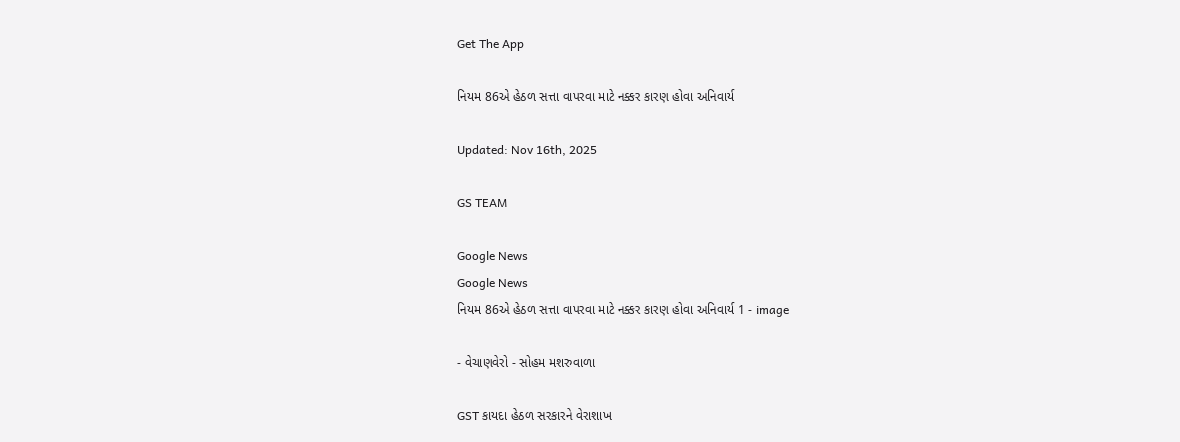Get The App

નિયમ 86એ હેઠળ સત્તા વાપરવા માટે નક્કર કારણ હોવા અનિવાર્ય

Updated: Nov 16th, 2025

GS TEAM

Google News
Google News
નિયમ 86એ હેઠળ સત્તા વાપરવા માટે નક્કર કારણ હોવા અનિવાર્ય 1 - image

- વેચાણવેરો - સોહમ મશરુવાળા

GST કાયદા હેઠળ સરકારને વેરાશાખ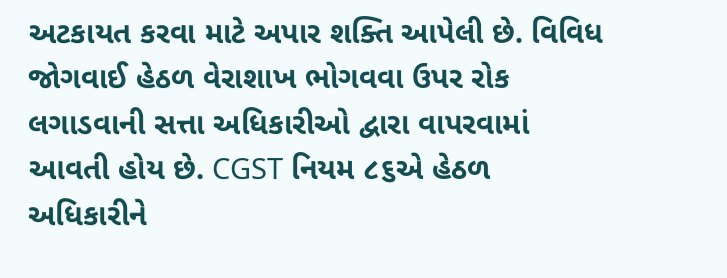અટકાયત કરવા માટે અપાર શક્તિ આપેલી છે. વિવિધ જોગવાઈ હેઠળ વેરાશાખ ભોગવવા ઉપર રોક લગાડવાની સત્તા અધિકારીઓ દ્વારા વાપરવામાં આવતી હોય છે. CGST નિયમ ૮૬એ હેઠળ અધિકારીને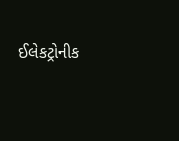ઈલેકટ્રોનીક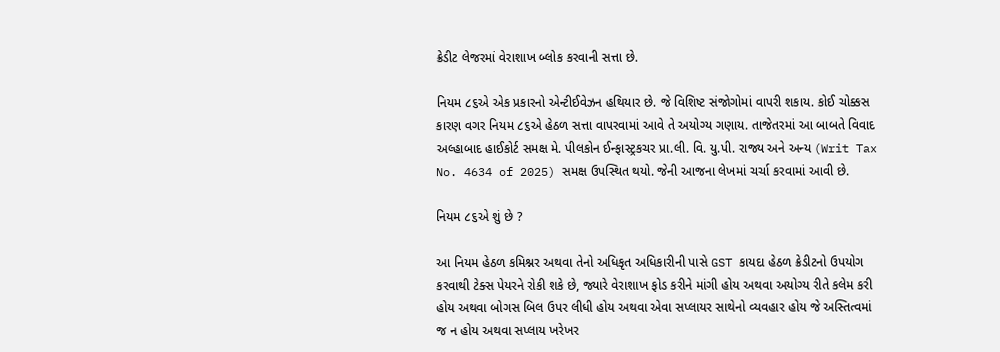ક્રેડીટ લેજરમાં વેરાશાખ બ્લોક કરવાની સત્તા છે.

નિયમ ૮૬એ એક પ્રકારનો એન્ટીઈવેઝન હથિયાર છે. જે વિશિષ્ટ સંજોગોમાં વાપરી શકાય. કોઈ ચોક્કસ કારણ વગર નિયમ ૮૬એ હેઠળ સત્તા વાપરવામાં આવે તે અયોગ્ય ગણાય. તાજેતરમાં આ બાબતે વિવાદ અલ્હાબાદ હાઈકોર્ટ સમક્ષ મે. પીલકોન ઈન્ફાસ્ટ્રકચર પ્રા.લી. વિ. યુ.પી. રાજ્ય અને અન્ય (Writ Tax No. 4634 of 2025) સમક્ષ ઉપસ્થિત થયો. જેની આજના લેખમાં ચર્ચા કરવામાં આવી છે.

નિયમ ૮૬એ શું છે ?

આ નિયમ હેઠળ કમિશ્નર અથવા તેનો અધિકૃત અધિકારીની પાસે GST કાયદા હેઠળ ક્રેડીટનો ઉપયોગ કરવાથી ટેક્સ પેયરને રોકી શકે છે, જ્યારે વેરાશાખ ફોડ કરીને માંગી હોય અથવા અયોગ્ય રીતે કલેમ કરી હોય અથવા બોગસ બિલ ઉપર લીધી હોય અથવા એવા સપ્લાયર સાથેનો વ્યવહાર હોય જે અસ્તિત્વમાં જ ન હોય અથવા સપ્લાય ખરેખર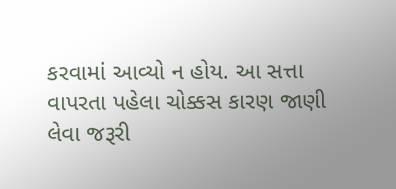કરવામાં આવ્યો ન હોય. આ સત્તા વાપરતા પહેલા ચોક્કસ કારણ જાણી લેવા જરૂરી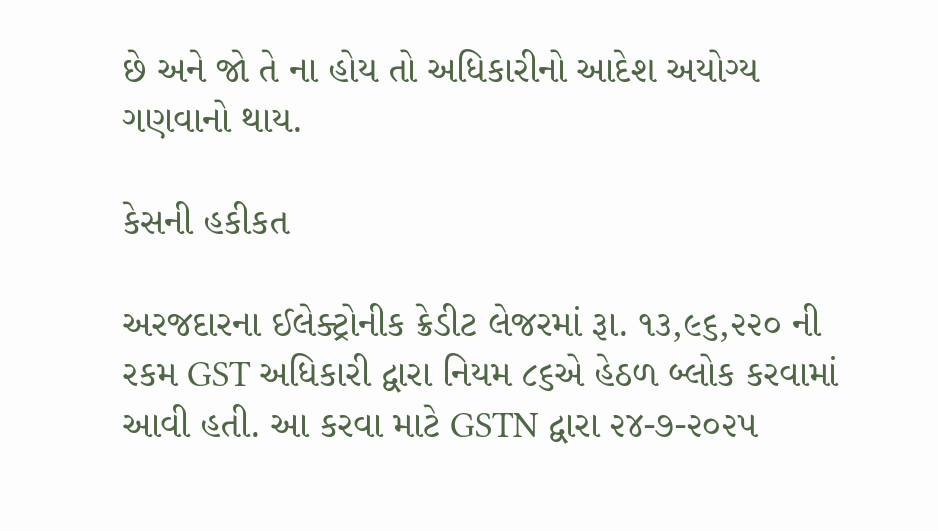છે અને જો તે ના હોય તો અધિકારીનો આદેશ અયોગ્ય ગણવાનો થાય.

કેસની હકીકત

અરજદારના ઈલેક્ટ્રોનીક ક્રેડીટ લેજરમાં રૂા. ૧૩,૯૬,૨૨૦ ની રકમ GST અધિકારી દ્વારા નિયમ ૮૬એ હેઠળ બ્લોક કરવામાં આવી હતી. આ કરવા માટે GSTN દ્વારા ૨૪-૭-૨૦૨૫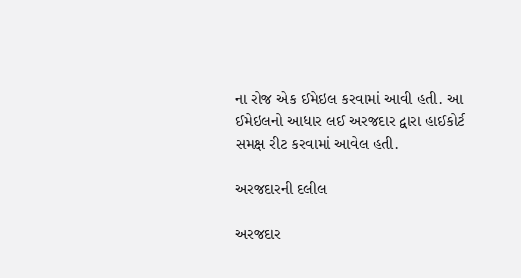ના રોજ એક ઈમેઇલ કરવામાં આવી હતી. આ ઈમેઇલનો આધાર લઈ અરજદાર દ્વારા હાઈકોર્ટ સમક્ષ રીટ કરવામાં આવેલ હતી.

અરજદારની દલીલ

અરજદાર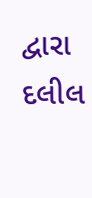દ્વારા દલીલ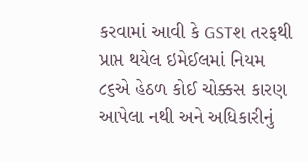કરવામાં આવી કે GSTશ તરફથી પ્રાપ્ત થયેલ ઇમેઈલમાં નિયમ ૮૬એ હેઠળ કોઈ ચોક્કસ કારણ આપેલા નથી અને અધિકારીનું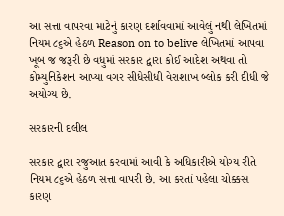આ સત્તા વાપરવા માટેનું કારણ દર્શાવવામાં આવેલું નથી લેખિતમાં નિયમ ૮૬એ હેઠળ Reason on to belive લેખિતમાં આપવા ખૂબ જ જરૂરી છે વધુમાં સરકાર દ્વારા કોઈ આદેશ અથવા તો કોમ્યુનિકેશન આપ્યા વગર સીધેસીધી વેરાશાખ બ્લોક કરી દીધી જે અયોગ્ય છે.

સરકારની દલીલ

સરકાર દ્વારા રજુઆત કરવામાં આવી કે અધિકારીએ યોગ્ય રીતે નિયમ ૮૬એ હેઠળ સત્તા વાપરી છે. આ કરતાં પહેલા ચોક્કસ કારણ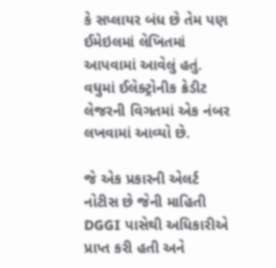કે સપ્લાયર બંધ છે તેમ પણ ઈમેઇલમાં લેખિતમાં આપવામાં આવેલું હતું. વધુમાં ઈલેક્ટ્રોનીક ક્રેડીટ લેજરની વિગતમાં એક નંબર લખવામાં આવ્યો છે.

જે એક પ્રકારની એલર્ટ નોટીસ છે જેની માહિતી DGGI પાસેથી અધિકારીએ પ્રાપ્ત કરી હતી અને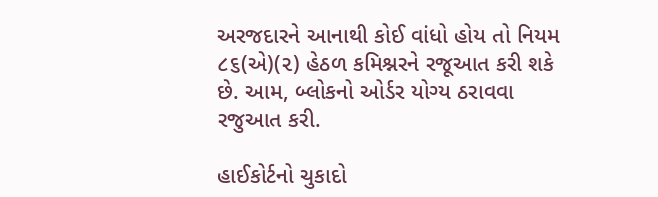અરજદારને આનાથી કોઈ વાંધો હોય તો નિયમ ૮૬(એ)(૨) હેઠળ કમિશ્નરને રજૂઆત કરી શકે છે. આમ, બ્લોકનો ઓર્ડર યોગ્ય ઠરાવવા રજુઆત કરી.

હાઈકોર્ટનો ચુકાદો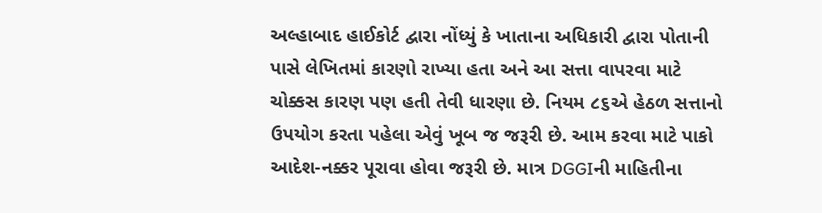અલ્હાબાદ હાઈકોર્ટ દ્વારા નોંધ્યું કે ખાતાના અધિકારી દ્વારા પોતાની પાસે લેખિતમાં કારણો રાખ્યા હતા અને આ સત્તા વાપરવા માટે ચોક્કસ કારણ પણ હતી તેવી ધારણા છે. નિયમ ૮૬એ હેઠળ સત્તાનો ઉપયોગ કરતા પહેલા એવું ખૂબ જ જરૂરી છે. આમ કરવા માટે પાકો આદેશ-નક્કર પૂરાવા હોવા જરૂરી છે. માત્ર DGGIની માહિતીના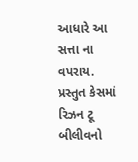આધારે આ સત્તા ના વપરાય. પ્રસ્તુત કેસમાં રિઝન ટૂ બીલીવનો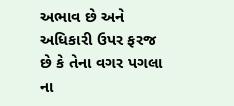અભાવ છે અને અધિકારી ઉપર ફરજ છે કે તેના વગર પગલા ના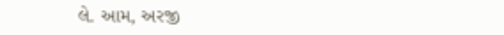લે. આમ, અરજી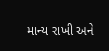માન્ય રાખી અને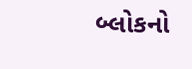બ્લોકનો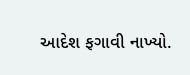આદેશ ફગાવી નાખ્યો.